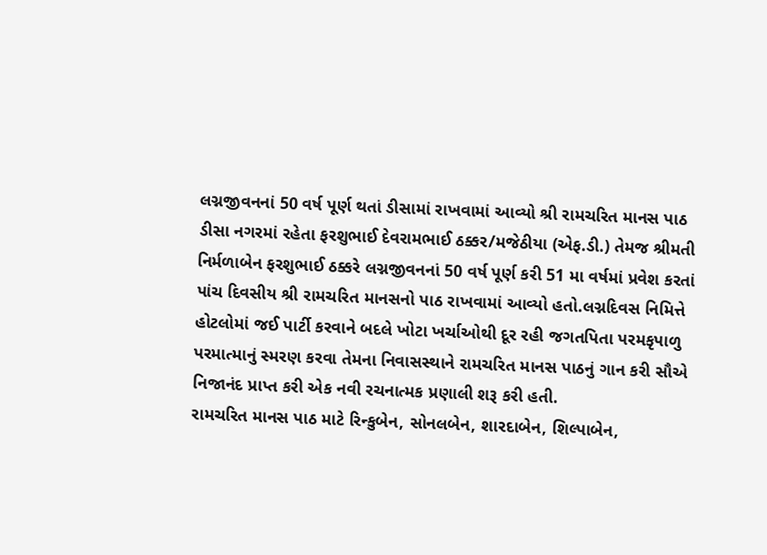લગ્નજીવનનાં 50 વર્ષ પૂર્ણ થતાં ડીસામાં રાખવામાં આવ્યો શ્રી રામચરિત માનસ પાઠ
ડીસા નગરમાં રહેતા ફરશુભાઈ દેવરામભાઈ ઠક્કર/મજેઠીયા (એફ.ડી.) તેમજ શ્રીમતી નિર્મળાબેન ફરશુભાઈ ઠક્કરે લગ્નજીવનનાં 50 વર્ષ પૂર્ણ કરી 51 મા વર્ષમાં પ્રવેશ કરતાં પાંચ દિવસીય શ્રી રામચરિત માનસનો પાઠ રાખવામાં આવ્યો હતો.લગ્નદિવસ નિમિત્તે હોટલોમાં જઈ પાર્ટી કરવાને બદલે ખોટા ખર્ચાઓથી દૂર રહી જગતપિતા પરમકૃપાળુ પરમાત્માનું સ્મરણ કરવા તેમના નિવાસસ્થાને રામચરિત માનસ પાઠનું ગાન કરી સૌએ નિજાનંદ પ્રાપ્ત કરી એક નવી રચનાત્મક પ્રણાલી શરૂ કરી હતી.
રામચરિત માનસ પાઠ માટે રિન્કુબેન, સોનલબેન, શારદાબેન, શિલ્પાબેન,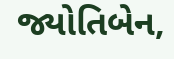જ્યોતિબેન,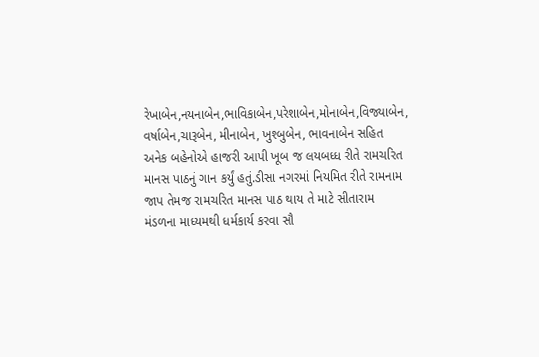રેખાબેન,નયનાબેન,ભાવિકાબેન,પરેશાબેન,મોનાબેન,વિજ્યાબેન, વર્ષાબેન,ચારૂબેન, મીનાબેન, ખુશ્બુબેન, ભાવનાબેન સહિત અનેક બહેનોએ હાજરી આપી ખૂબ જ લયબધ્ધ રીતે રામચરિત માનસ પાઠનું ગાન કર્યું હતું.ડીસા નગરમાં નિયમિત રીતે રામનામ જાપ તેમજ રામચરિત માનસ પાઠ થાય તે માટે સીતારામ મંડળના માધ્યમથી ધર્મકાર્ય કરવા સૌ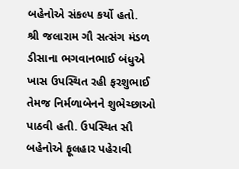બહેનોએ સંકલ્પ કર્યો હતો.
શ્રી જલારામ ગૌ સત્સંગ મંડળ ડીસાના ભગવાનભાઈ બંધુએ ખાસ ઉપસ્થિત રહી ફરશુભાઈ તેમજ નિર્મળાબેનને શુભેચ્છાઓ પાઠવી હતી. ઉપસ્થિત સૌ બહેનોએ ફૂલહાર પહેરાવી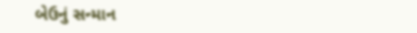બેઉનું સન્માન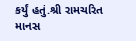કર્યું હતું.શ્રી રામચરિત માનસ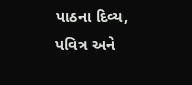પાઠના દિવ્ય, પવિત્ર અને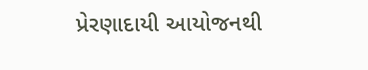પ્રેરણાદાયી આયોજનથી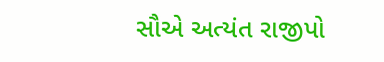સૌએ અત્યંત રાજીપો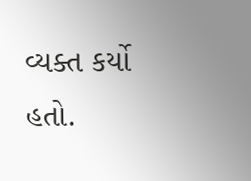વ્યક્ત કર્યો હતો.